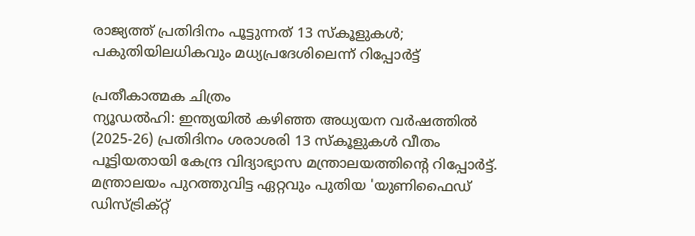രാജ്യത്ത് പ്രതിദിനം പൂട്ടുന്നത് 13 സ്കൂളുകൾ; പകുതിയിലധികവും മധ്യപ്രദേശിലെന്ന് റിപ്പോർട്ട്

പ്രതീകാത്മക ചിത്രം
ന്യൂഡൽഹി: ഇന്ത്യയിൽ കഴിഞ്ഞ അധ്യയന വർഷത്തിൽ (2025-26) പ്രതിദിനം ശരാശരി 13 സ്കൂളുകൾ വീതം പൂട്ടിയതായി കേന്ദ്ര വിദ്യാഭ്യാസ മന്ത്രാലയത്തിന്റെ റിപ്പോർട്ട്. മന്ത്രാലയം പുറത്തുവിട്ട ഏറ്റവും പുതിയ 'യുണിഫൈഡ് ഡിസ്ട്രിക്റ്റ്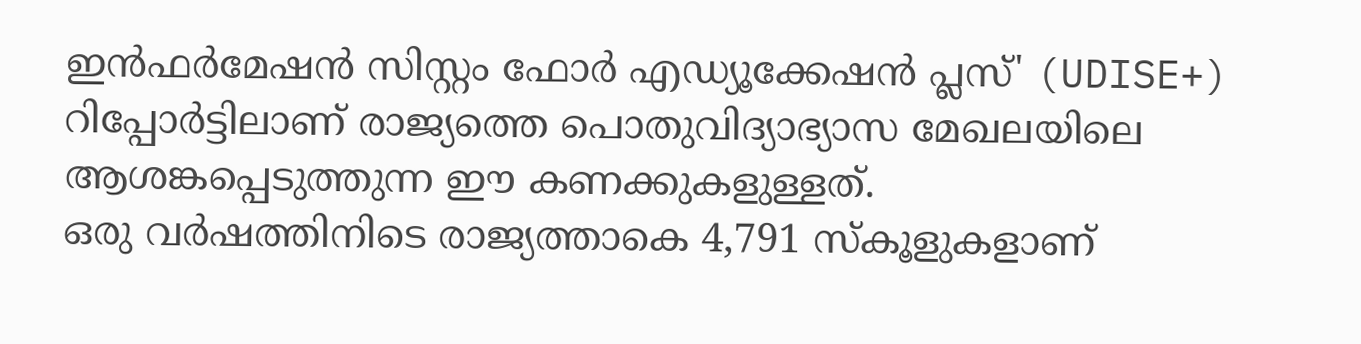ഇൻഫർമേഷൻ സിസ്റ്റം ഫോർ എഡ്യൂക്കേഷൻ പ്ലസ്' (UDISE+) റിപ്പോർട്ടിലാണ് രാജ്യത്തെ പൊതുവിദ്യാഭ്യാസ മേഖലയിലെ ആശങ്കപ്പെടുത്തുന്ന ഈ കണക്കുകളുള്ളത്.
ഒരു വർഷത്തിനിടെ രാജ്യത്താകെ 4,791 സ്കൂളുകളാണ്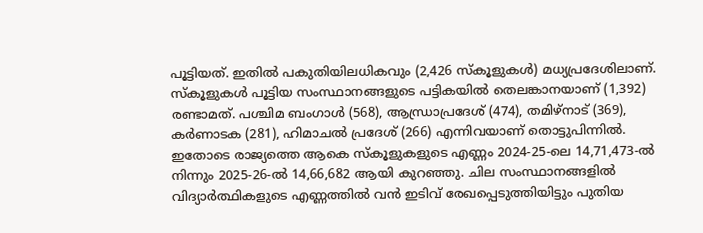പൂട്ടിയത്. ഇതിൽ പകുതിയിലധികവും (2,426 സ്കൂളുകൾ) മധ്യപ്രദേശിലാണ്. സ്കൂളുകൾ പൂട്ടിയ സംസ്ഥാനങ്ങളുടെ പട്ടികയിൽ തെലങ്കാനയാണ് (1,392) രണ്ടാമത്. പശ്ചിമ ബംഗാൾ (568), ആന്ധ്രാപ്രദേശ് (474), തമിഴ്നാട് (369), കർണാടക (281), ഹിമാചൽ പ്രദേശ് (266) എന്നിവയാണ് തൊട്ടുപിന്നിൽ.
ഇതോടെ രാജ്യത്തെ ആകെ സ്കൂളുകളുടെ എണ്ണം 2024-25-ലെ 14,71,473-ൽ നിന്നും 2025-26-ൽ 14,66,682 ആയി കുറഞ്ഞു. ചില സംസ്ഥാനങ്ങളിൽ വിദ്യാർത്ഥികളുടെ എണ്ണത്തിൽ വൻ ഇടിവ് രേഖപ്പെടുത്തിയിട്ടും പുതിയ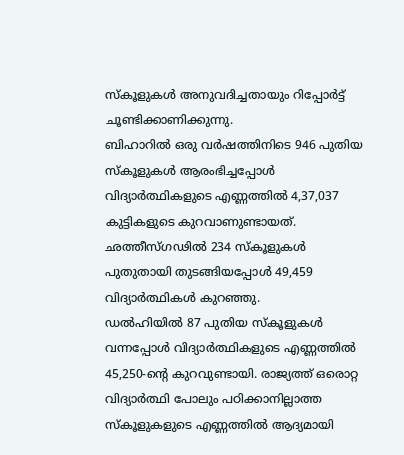സ്കൂളുകൾ അനുവദിച്ചതായും റിപ്പോർട്ട് ചൂണ്ടിക്കാണിക്കുന്നു.
ബിഹാറിൽ ഒരു വർഷത്തിനിടെ 946 പുതിയ സ്കൂളുകൾ ആരംഭിച്ചപ്പോൾ വിദ്യാർത്ഥികളുടെ എണ്ണത്തിൽ 4,37,037 കുട്ടികളുടെ കുറവാണുണ്ടായത്. ഛത്തീസ്ഗഢിൽ 234 സ്കൂളുകൾ പുതുതായി തുടങ്ങിയപ്പോൾ 49,459 വിദ്യാർത്ഥികൾ കുറഞ്ഞു.
ഡൽഹിയിൽ 87 പുതിയ സ്കൂളുകൾ വന്നപ്പോൾ വിദ്യാർത്ഥികളുടെ എണ്ണത്തിൽ 45,250-ന്റെ കുറവുണ്ടായി. രാജ്യത്ത് ഒരൊറ്റ വിദ്യാർത്ഥി പോലും പഠിക്കാനില്ലാത്ത സ്കൂളുകളുടെ എണ്ണത്തിൽ ആദ്യമായി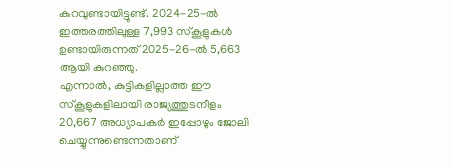കുറവുണ്ടായിട്ടുണ്ട്. 2024-25-ൽ ഇത്തരത്തിലുള്ള 7,993 സ്കൂളുകൾ ഉണ്ടായിരുന്നത് 2025-26-ൽ 5,663 ആയി കുറഞ്ഞു.
എന്നാൽ, കുട്ടികളില്ലാത്ത ഈ സ്കൂളുകളിലായി രാജ്യത്തുടനീളം 20,667 അധ്യാപകർ ഇപ്പോഴും ജോലി ചെയ്യുന്നുണ്ടെന്നതാണ്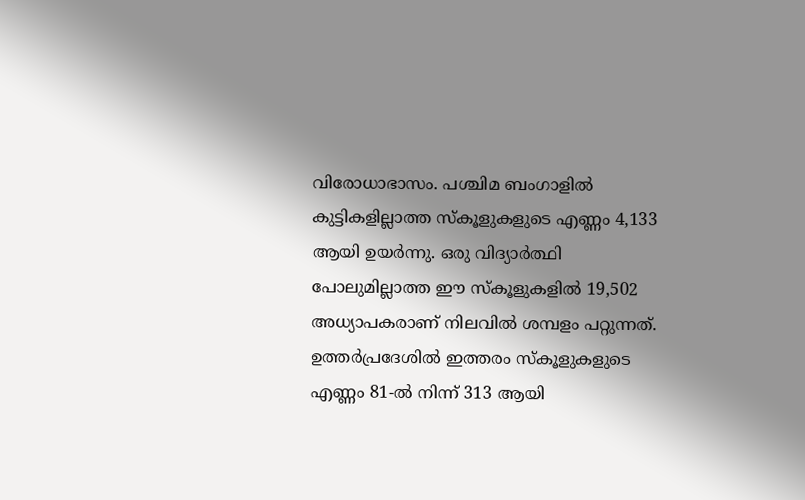വിരോധാഭാസം. പശ്ചിമ ബംഗാളിൽ കുട്ടികളില്ലാത്ത സ്കൂളുകളുടെ എണ്ണം 4,133 ആയി ഉയർന്നു. ഒരു വിദ്യാർത്ഥി പോലുമില്ലാത്ത ഈ സ്കൂളുകളിൽ 19,502 അധ്യാപകരാണ് നിലവിൽ ശമ്പളം പറ്റുന്നത്.
ഉത്തർപ്രദേശിൽ ഇത്തരം സ്കൂളുകളുടെ എണ്ണം 81-ൽ നിന്ന് 313 ആയി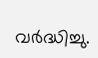വർദ്ധിച്ചു.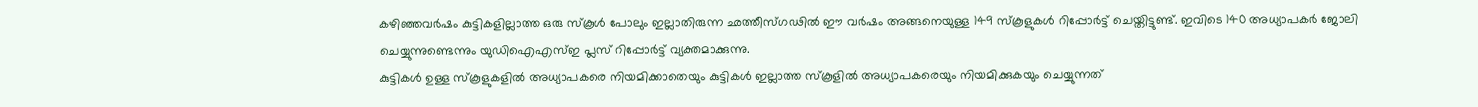കഴിഞ്ഞവർഷം കുട്ടികളില്ലാത്ത ഒരു സ്കൂൾ പോലും ഇല്ലാതിരുന്ന ഛത്തീസ്ഗഢിൽ ഈ വർഷം അങ്ങനെയുള്ള 149 സ്കൂളുകൾ റിപ്പോർട്ട് ചെയ്തിട്ടുണ്ട്. ഇവിടെ 140 അധ്യാപകർ ജോലി ചെയ്യുന്നുണ്ടെന്നും യുഡിഐഎസ്ഇ പ്ലസ് റിപ്പോർട്ട് വ്യക്തമാക്കുന്നു.
കുട്ടികൾ ഉള്ള സ്കൂളുകളിൽ അധ്യാപകരെ നിയമിക്കാതെയും കുട്ടികൾ ഇല്ലാത്ത സ്കൂളിൽ അധ്യാപകരെയും നിയമിക്കുകയും ചെയ്യുന്നത്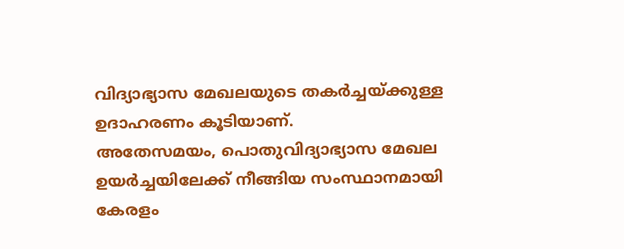വിദ്യാഭ്യാസ മേഖലയുടെ തകർച്ചയ്ക്കുള്ള ഉദാഹരണം കൂടിയാണ്.
അതേസമയം, പൊതുവിദ്യാഭ്യാസ മേഖല ഉയർച്ചയിലേക്ക് നീങ്ങിയ സംസ്ഥാനമായി കേരളം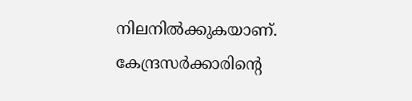നിലനിൽക്കുകയാണ്. കേന്ദ്രസർക്കാരിന്റെ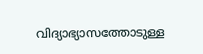വിദ്യാഭ്യാസത്തോടുള്ള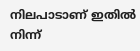നിലപാടാണ് ഇതിൽ നിന്ന്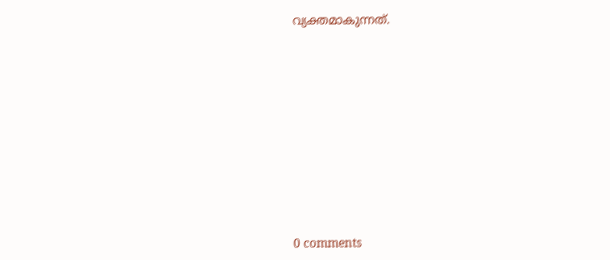വ്യക്തമാകുന്നത്.











0 comments